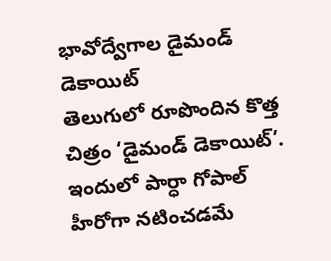భావోద్వేగాల డైమండ్ డెకాయిట్
తెలుగులో రూపొందిన కొత్త చిత్రం ‘డైమండ్ డెకాయిట్’. ఇందులో పార్ధా గోపాల్ హీరోగా నటించడమే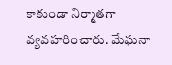కాకుండా నిర్మాతగా వ్యవహరించారు. మేఘనా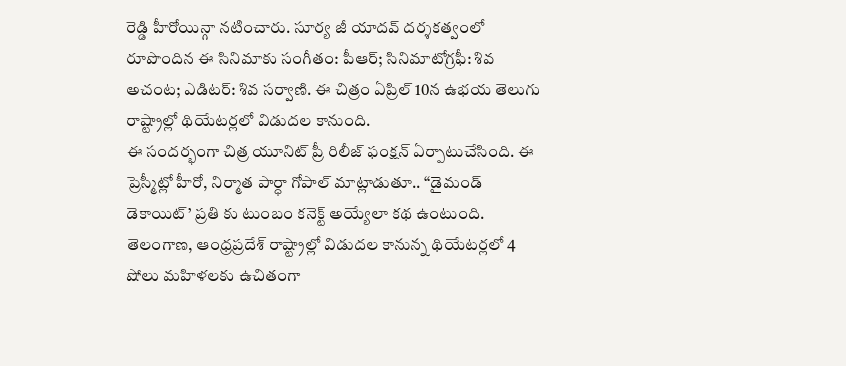రెడ్డి హీరోయిన్గా నటించారు. సూర్య జీ యాదవ్ దర్శకత్వంలో రూపొందిన ఈ సినిమాకు సంగీతం: పీఆర్; సినిమాటోగ్రఫీ: శివ అచంట; ఎడిటర్: శివ సర్వాణి. ఈ చిత్రం ఏప్రిల్ 10న ఉభయ తెలుగు రాష్ట్రాల్లో థియేటర్లలో విడుదల కానుంది.
ఈ సందర్భంగా చిత్ర యూనిట్ ప్రీ రిలీజ్ ఫంక్షన్ ఏర్పాటుచేసింది. ఈ ప్రెస్మీట్లో హీరో, నిర్మాత పార్ధా గోపాల్ మాట్లాడుతూ.. “డైమండ్ డెకాయిట్’ ప్రతి కు టుంబం కనెక్ట్ అయ్యేలా కథ ఉంటుంది. తెలంగాణ, ఆంధ్రప్రదేశ్ రాష్ట్రాల్లో విడుదల కానున్న థియేటర్లలో 4 షోలు మహిళలకు ఉచితంగా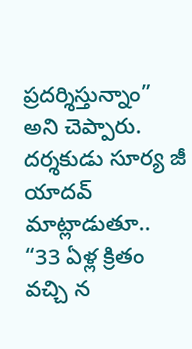ప్రదర్శిస్తున్నాం” అని చెప్పారు. దర్శకుడు సూర్య జీ యాదవ్ మాట్లాడుతూ.. “33 ఏళ్ల క్రితం వచ్చి న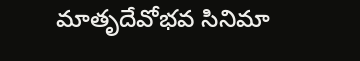మాతృదేవోభవ సినిమా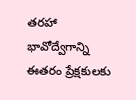తరహా భావోద్వేగాన్ని ఈతరం ప్రేక్షకులకు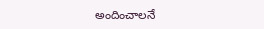అందించాలనే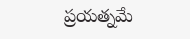ప్రయత్నమే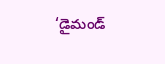‘డైమండ్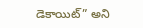డెకాయిట్” అని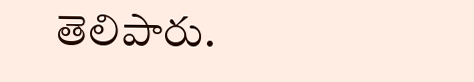తెలిపారు.